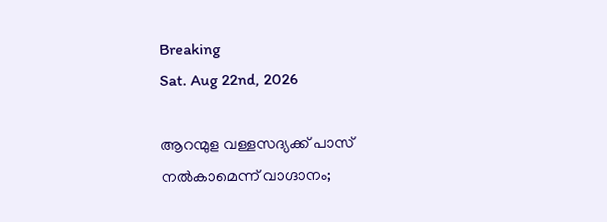Breaking
Sat. Aug 22nd, 2026

ആറന്മുള വള്ളസദ്യക്ക് പാസ് നല്‍കാമെന്ന് വാഗ്ദാനം;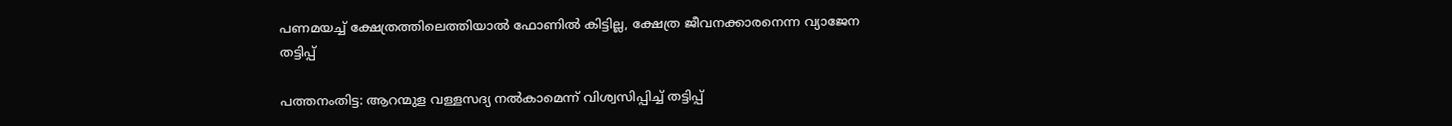പണമയച്ച് ക്ഷേത്രത്തിലെത്തിയാല്‍ ഫോണില്‍ കിട്ടില്ല, ക്ഷേത്ര ജീവനക്കാരനെന്ന വ്യാജേന തട്ടിപ്പ്

പത്തനംതിട്ട: ആറന്മുള വള്ളസദ്യ നല്‍കാമെന്ന് വിശ്വസിപ്പിച്ച് തട്ടിപ്പ്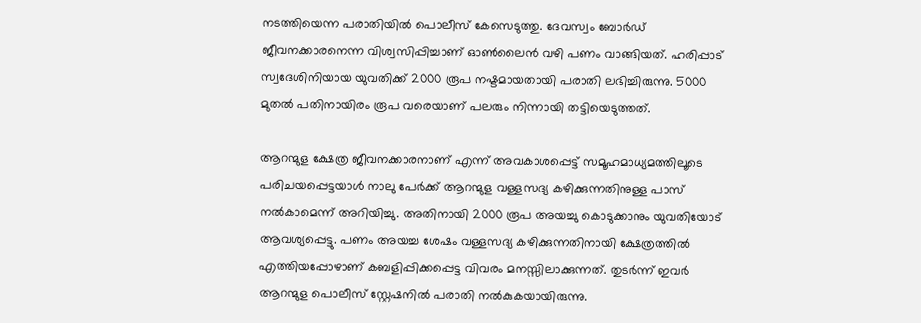നടത്തിയെന്ന പരാതിയില്‍ പൊലീസ് കേസെടുത്തു. ദേവസ്വം ബോര്‍ഡ് ജീവനക്കാരനെന്ന വിശ്വസിപ്പിച്ചാണ് ഓണ്‍ലൈന്‍ വഴി പണം വാങ്ങിയത്. ഹരിപ്പാട് സ്വദേശിനിയായ യുവതിക്ക് 2000 രൂപ നഷ്ടമായതായി പരാതി ലഭിച്ചിരുന്നു. 5000 മുതല്‍ പതിനായിരം രൂപ വരെയാണ് പലരും നിന്നായി തട്ടിയെടുത്തത്.

ആറന്മുള ക്ഷേത്ര ജീവനക്കാരനാണ് എന്ന് അവകാശപ്പെട്ട് സമൂഹമാധ്യമത്തിലൂടെ പരിചയപ്പെട്ടയാള്‍ നാലു പേര്‍ക്ക് ആറന്മുള വള്ളസദ്യ കഴിക്കുന്നതിനുള്ള പാസ് നല്‍കാമെന്ന് അറിയിച്ചു. അതിനായി 2000 രൂപ അയച്ചു കൊടുക്കാനും യുവതിയോട് ആവശ്യപ്പെട്ടു. പണം അയച്ച ശേഷം വള്ളസദ്യ കഴിക്കുന്നതിനായി ക്ഷേത്രത്തില്‍ എത്തിയപ്പോഴാണ് കബളിപ്പിക്കപ്പെട്ട വിവരം മനസ്സിലാക്കുന്നത്. തുടര്‍ന്ന് ഇവര്‍ ആറന്മുള പൊലീസ് സ്റ്റേഷനില്‍ പരാതി നല്‍കുകയായിരുന്നു.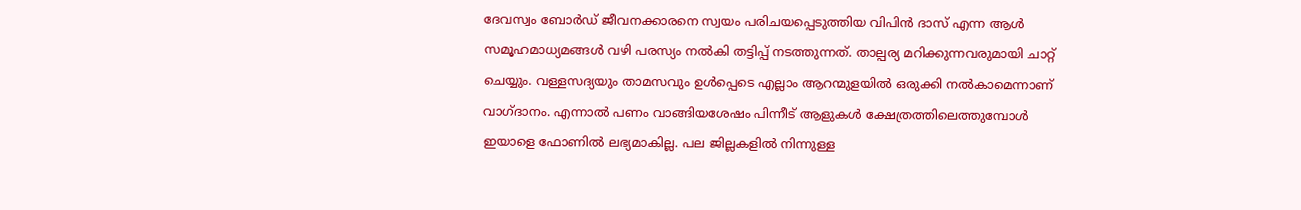ദേവസ്വം ബോര്‍ഡ് ജീവനക്കാരനെ സ്വയം പരിചയപ്പെടുത്തിയ വിപിന്‍ ദാസ് എന്ന ആള്‍ സമൂഹമാധ്യമങ്ങള്‍ വഴി പരസ്യം നല്‍കി തട്ടിപ്പ് നടത്തുന്നത്. താല്പര്യ മറിക്കുന്നവരുമായി ചാറ്റ് ചെയ്യും. വള്ളസദ്യയും താമസവും ഉള്‍പ്പെടെ എല്ലാം ആറന്മുളയില്‍ ഒരുക്കി നല്‍കാമെന്നാണ് വാഗ്ദാനം. എന്നാല്‍ പണം വാങ്ങിയശേഷം പിന്നീട് ആളുകള്‍ ക്ഷേത്രത്തിലെത്തുമ്പോള്‍ ഇയാളെ ഫോണില്‍ ലഭ്യമാകില്ല. പല ജില്ലകളില്‍ നിന്നുള്ള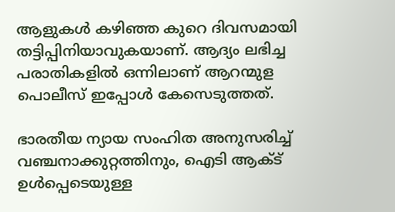ആളുകള്‍ കഴിഞ്ഞ കുറെ ദിവസമായി തട്ടിപ്പിനിയാവുകയാണ്. ആദ്യം ലഭിച്ച പരാതികളില്‍ ഒന്നിലാണ് ആറന്മുള പൊലീസ് ഇപ്പോള്‍ കേസെടുത്തത്.

ഭാരതീയ ന്യായ സംഹിത അനുസരിച്ച് വഞ്ചനാക്കുറ്റത്തിനും, ഐടി ആക്ട് ഉള്‍പ്പെടെയുള്ള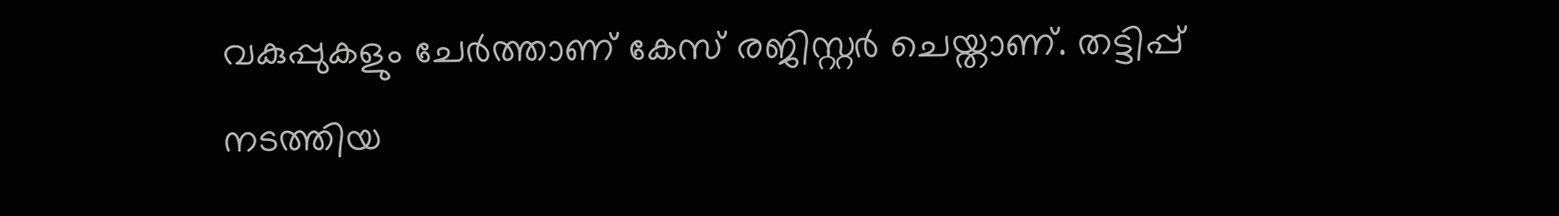വകുപ്പുകളും ചേര്‍ത്താണ് കേസ് രജിസ്റ്റര്‍ ചെയ്താണ്. തട്ടിപ്പ് നടത്തിയ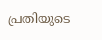പ്രതിയുടെ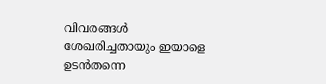വിവരങ്ങള്‍ ശേഖരിച്ചതായും ഇയാളെ ഉടന്‍തന്നെ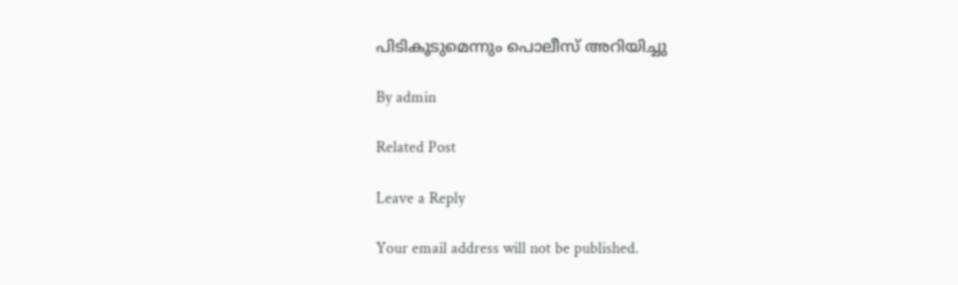പിടികൂടുമെന്നും പൊലീസ് അറിയിച്ചു

By admin

Related Post

Leave a Reply

Your email address will not be published.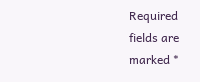Required fields are marked *